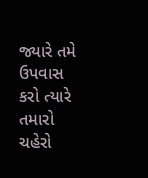જ્યારે તમે ઉપવાસ કરો ત્યારે તમારો ચહેરો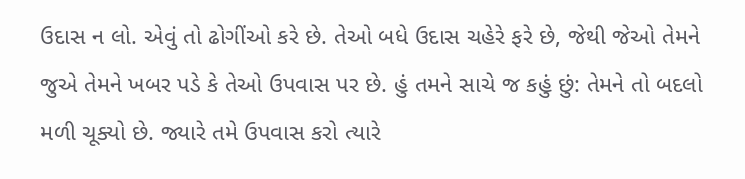ઉદાસ ન લો. એવું તો ઢોગીંઓ કરે છે. તેઓ બધે ઉદાસ ચહેરે ફરે છે, જેથી જેઓ તેમને જુએ તેમને ખબર પડે કે તેઓ ઉપવાસ પર છે. હું તમને સાચે જ કહું છું: તેમને તો બદલો મળી ચૂક્યો છે. જ્યારે તમે ઉપવાસ કરો ત્યારે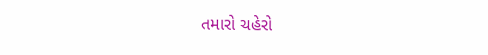તમારો ચહેરો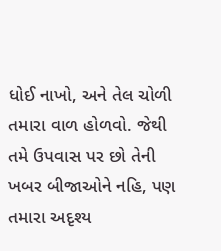ધોઈ નાખો, અને તેલ ચોળી તમારા વાળ હોળવો. જેથી તમે ઉપવાસ પર છો તેની ખબર બીજાઓને નહિ, પણ તમારા અદૃશ્ય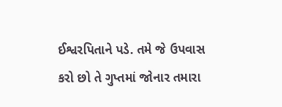ઈશ્વરપિતાને પડે. તમે જે ઉપવાસ કરો છો તે ગુપ્તમાં જોનાર તમારા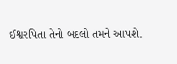ઈશ્વરપિતા તેનો બદલો તમને આપશે.